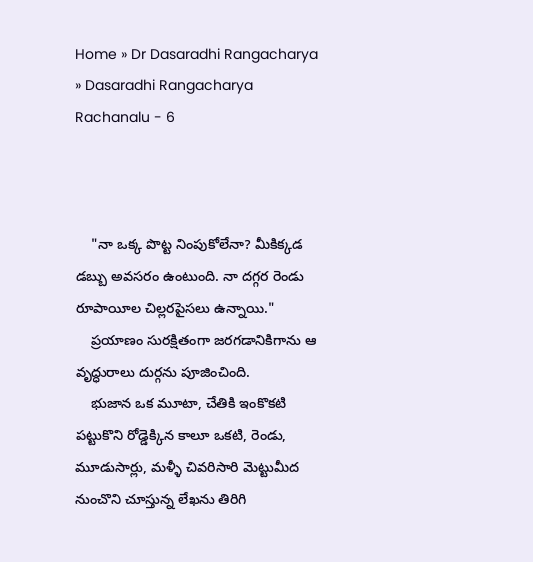Home » Dr Dasaradhi Rangacharya » Dasaradhi Rangacharya Rachanalu - 6



    "నా ఒక్క పొట్ట నింపుకోలేనా? మీకిక్కడ డబ్బు అవసరం ఉంటుంది. నా దగ్గర రెండు రూపాయీల చిల్లరపైసలు ఉన్నాయి."
    ప్రయాణం సురక్షితంగా జరగడానికిగాను ఆ వృద్ధురాలు దుర్గను పూజించింది.
    భుజాన ఒక మూటా, చేతికి ఇంకొకటి పట్టుకొని రోడ్డెక్కిన కాలూ ఒకటి, రెండు, మూడుసార్లు, మళ్ళీ చివరిసారి మెట్టుమీద నుంచొని చూస్తున్న లేఖను తిరిగి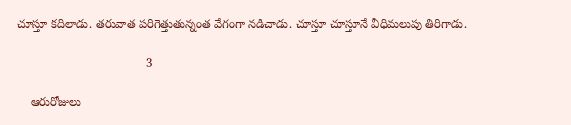చూస్తూ కదిలాడు. తరువాత పరిగెత్తుతున్నంత వేగంగా నడిచాడు. చూస్తూ చూస్తూనే వీధిమలుపు తిరిగాడు.

                                      3

    ఆరురోజులు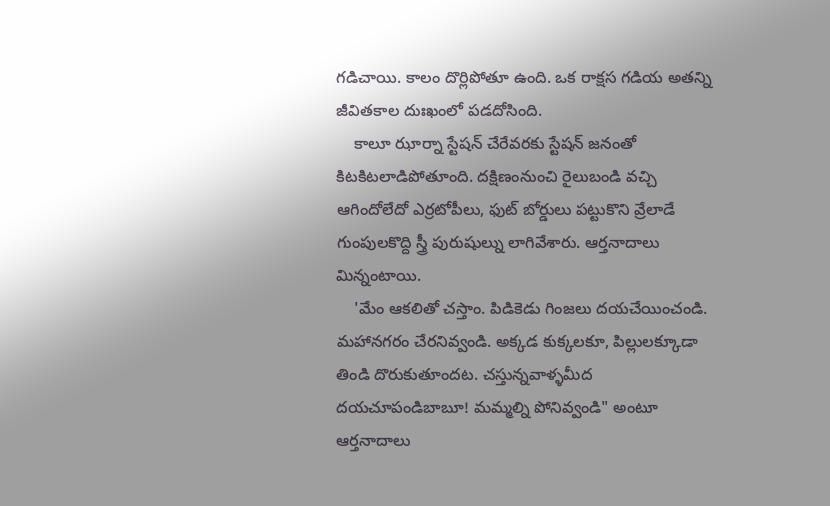గడిచాయి. కాలం దొర్లిపోతూ ఉంది. ఒక రాక్షస గడియ అతన్ని జీవితకాల దుఃఖంలో పడదోసింది.
    కాలూ ఝార్నా స్టేషన్ చేరేవరకు స్టేషన్ జనంతో కిటకిటలాడిపోతూంది. దక్షిణంనుంచి రైలుబండి వచ్చి ఆగిందోలేదో ఎర్రటోపీలు, ఫుట్ బోర్డులు పట్టుకొని వ్రేలాడే గుంపులకొద్ది స్త్రీ పురుషుల్ను లాగివేశారు. ఆర్తనాదాలు మిన్నంటాయి.
    'మేం ఆకలితో చస్తాం. పిడికెడు గింజలు దయచేయించండి. మహానగరం చేరనివ్వండి. అక్కడ కుక్కలకూ, పిల్లులక్కూడా తిండి దొరుకుతూందట. చస్తున్నవాళ్ళమీద దయచూపండిబాబూ! మమ్మల్ని పోనివ్వండి" అంటూ ఆర్తనాదాలు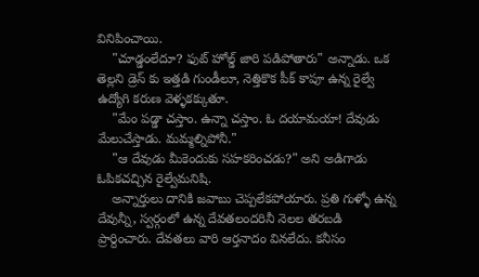వినిపించాయి.
    "చూడ్డంలేదూ? ఫుట్ హోల్డ్ జారి పడిపోతారు" అన్నాడు. ఒక తెల్లని డ్రెస్ కు ఇత్తడి గుండీలూ, నెత్తికొక పీక్ కాపూ ఉన్న రైల్వే ఉద్యోగి కరుణ వెళ్ళకక్కుతూ.
    "మేం పడ్డా చస్తాం. ఉన్నా చస్తాం. ఓ దయామయా! దేవుడు మేలుచేస్తాడు. మమ్మల్నిపోనీ."
    "ఆ దేవుడు మీకెందుకు సహకరించడు?" అని అడిగాడు ఓపికచచ్చిన రైల్వేమనిషి.
    అన్నార్తులు దానికి జవాబు చెప్పలేకపోయారు. ప్రతి గుళ్ళో ఉన్న దేవున్నీ, స్వర్గంలో ఉన్న దేవతలందరినీ నెలల తరబడి ప్రార్దించారు. దేవతలు వారి ఆర్తనాదం వినలేదు. కనీసం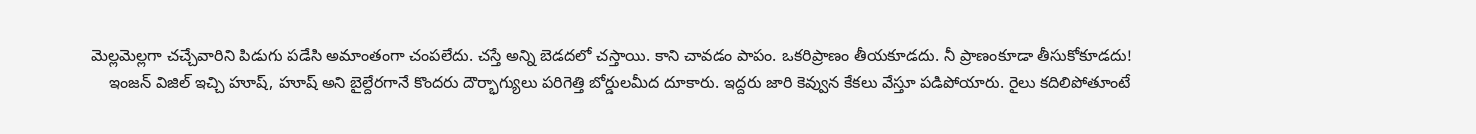మెల్లమెల్లగా చచ్చేవారిని పిడుగు పడేసి అమాంతంగా చంపలేదు. చస్తే అన్ని బెడదలో చస్తాయి. కాని చావడం పాపం. ఒకరిప్రాణం తీయకూడదు. నీ ప్రాణంకూడా తీసుకోకూడదు!
    ఇంజన్ విజిల్ ఇచ్చి హూష్, హూష్ అని బైల్దేరగానే కొందరు దౌర్భాగ్యులు పరిగెత్తి బోర్డులమీద దూకారు. ఇద్దరు జారి కెవ్వున కేకలు వేస్తూ పడిపోయారు. రైలు కదిలిపోతూంటే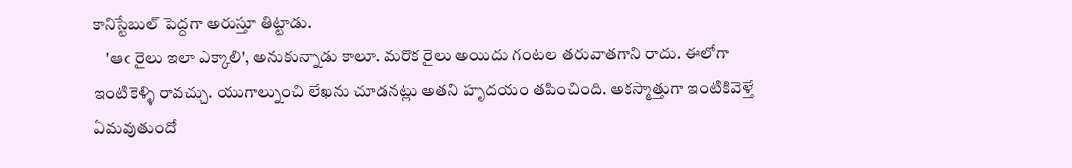కానిస్టేబుల్ పెద్దగా అరుస్తూ తిట్టాడు.
    'ఆఁ రైలు ఇలా ఎక్కాలి', అనుకున్నాడు కాలూ. మరొక రైలు అయిదు గంటల తరువాతగాని రాదు. ఈలోగా ఇంటికెళ్ళి రావచ్చు. యుగాల్నుంచి లేఖను చూడనట్లు అతని హృదయం తపించింది. అకస్మాత్తుగా ఇంటికివెళ్తే ఏమవుతుందో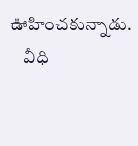ఊహించకున్నాడు.
    వీధి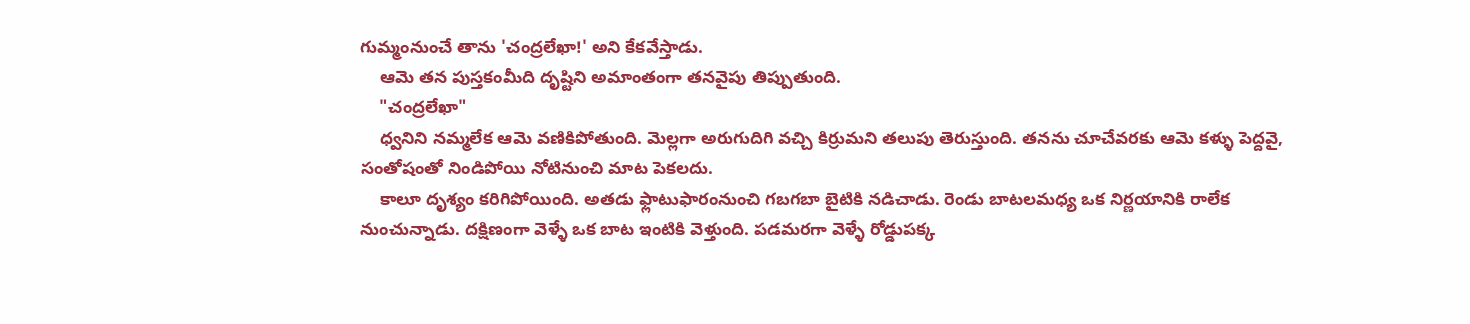గుమ్మంనుంచే తాను 'చంద్రలేఖా!' అని కేకవేస్తాడు.
    ఆమె తన పుస్తకంమీది దృష్టిని అమాంతంగా తనవైపు తిప్పుతుంది.
    "చంద్రలేఖా"
    ధ్వనిని నమ్మలేక ఆమె వణికిపోతుంది. మెల్లగా అరుగుదిగి వచ్చి కిర్రుమని తలుపు తెరుస్తుంది. తనను చూచేవరకు ఆమె కళ్ళు పెద్దవై, సంతోషంతో నిండిపోయి నోటినుంచి మాట పెకలదు.
    కాలూ దృశ్యం కరిగిపోయింది. అతడు ఫ్లాటుఫారంనుంచి గబగబా బైటికి నడిచాడు. రెండు బాటలమధ్య ఒక నిర్ణయానికి రాలేక నుంచున్నాడు. దక్షిణంగా వెళ్ళే ఒక బాట ఇంటికి వెళ్తుంది. పడమరగా వెళ్ళే రోడ్డుపక్క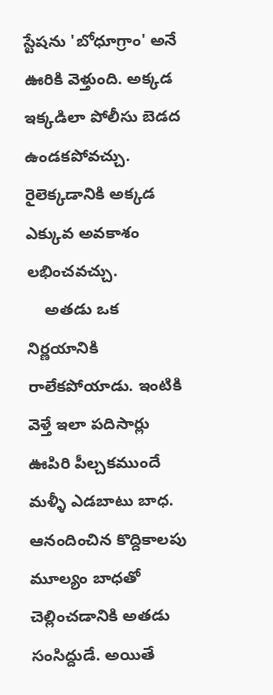స్టేషను 'బోధూగ్రాం' అనే ఊరికి వెళ్తుంది. అక్కడ ఇక్కడిలా పోలీసు బెడద ఉండకపోవచ్చు. రైలెక్కడానికి అక్కడ ఎక్కువ అవకాశం లభించవచ్చు.
    అతడు ఒక నిర్ణయానికి రాలేకపోయాడు. ఇంటికి వెళ్తే ఇలా పదిసార్లు ఊపిరి పీల్చకముందే మళ్ళీ ఎడబాటు బాధ. ఆనందించిన కొద్దికాలపు మూల్యం బాధతో చెల్లించడానికి అతడు సంసిద్దుడే. అయితే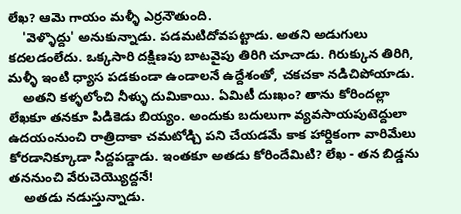లేఖ? ఆమె గాయం మళ్ళీ ఎర్రనౌతుంది.
    'వెళ్ళొద్దు' అనుకున్నాడు. పడమటిదోవపట్టాడు. అతని అడుగులు కదలడంలేదు. ఒక్కసారి దక్షిణపు బాటవైపు తిరిగి చూచాడు. గిరుక్కున తిరిగి, మళ్ళీ ఇంటి ధ్యాస పడకుండా ఉండాలనే ఉద్దేశంతో, చకచకా నడిచిపోయాడు.
    అతని కళ్ళలోంచి నీళ్ళు దుమికాయి. ఏమిటీ దుఃఖం? తాను కోరిందల్లా లేఖకూ తనకూ పిడికెడు బియ్యం. అందుకు బదులుగా వ్యవసాయపుటెద్దులా ఉదయంనుంచి రాత్రిదాకా చమటోడ్చి పని చేయడమే కాక హార్దికంగా వారిమేలు కోరడానిక్కూడా సిద్దపడ్డాడు. ఇంతకూ అతడు కోరిందేమిటి? లేఖ - తన బిడ్డను తననుంచి వేరుచెయ్యొద్దనే!
    అతడు నడుస్తున్నాడు.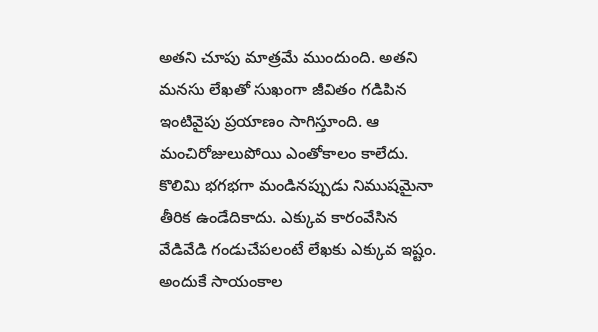అతని చూపు మాత్రమే ముందుంది. అతని మనసు లేఖతో సుఖంగా జీవితం గడిపిన ఇంటివైపు ప్రయాణం సాగిస్తూంది. ఆ మంచిరోజులుపోయి ఎంతోకాలం కాలేదు. కొలిమి భగభగా మండినప్పుడు నిముషమైనా తీరిక ఉండేదికాదు. ఎక్కువ కారంవేసిన వేడివేడి గండుచేపలంటే లేఖకు ఎక్కువ ఇష్టం. అందుకే సాయంకాల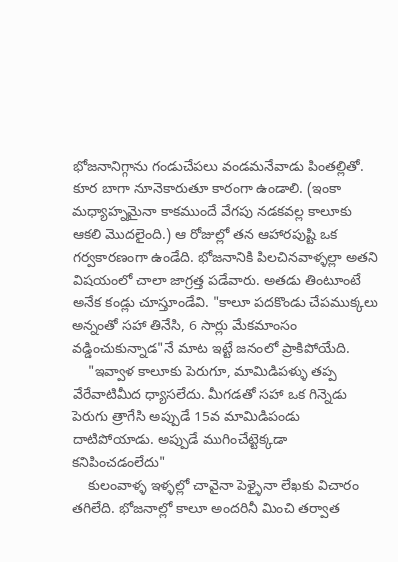భోజనానిగ్గాను గండుచేపలు వండమనేవాడు పింతల్లితో. కూర బాగా నూనెకారుతూ కారంగా ఉండాలి. (ఇంకా మధ్యాహ్నమైనా కాకముందే వేగపు నడకవల్ల కాలూకు ఆకలి మొదలైంది.) ఆ రోజుల్లో తన ఆహారపుష్టి ఒక గర్వకారణంగా ఉండేది. భోజనానికి పిలచినవాళ్ళల్లా అతని విషయంలో చాలా జాగ్రత్త పడేవారు. అతడు తింటూంటే అనేక కండ్లు చూస్తూండేవి. "కాలూ పదకొండు చేపముక్కలు అన్నంతో సహా తినేసి, 6 సార్లు మేకమాంసం వడ్డించుకున్నాడ"నే మాట ఇట్టే జనంలో ప్రాకిపోయేది.
    "ఇవ్వాళ కాలూకు పెరుగూ, మామిడిపళ్ళు తప్ప వేరేవాటిమీద ధ్యాసలేదు. మీగడతో సహా ఒక గిన్నెడు పెరుగు త్రాగేసి అప్పుడే 15వ మామిడిపండు దాటిపోయాడు. అప్పుడే ముగించేట్టెక్కడా కనిపించడంలేదు"
    కులంవాళ్ళ ఇళ్ళల్లో చావైనా పెళ్ళైనా లేఖకు విచారం తగిలేది. భోజనాల్లో కాలూ అందరినీ మించి తర్వాత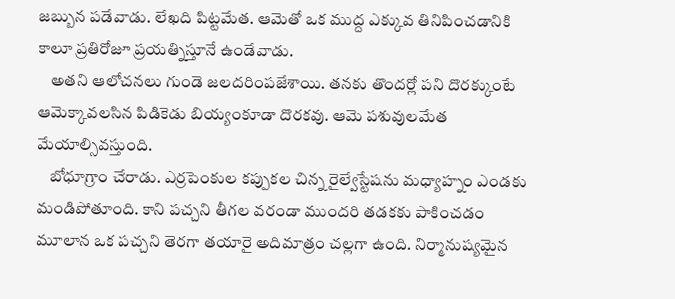జబ్బున పడేవాడు. లేఖది పిట్టమేత. ఆమెతో ఒక ముద్ద ఎక్కువ తినిపించడానికి కాలూ ప్రతిరోజూ ప్రయత్నిస్తూనే ఉండేవాడు.
    అతని ఆలోచనలు గుండె జలదరింపజేశాయి. తనకు తొందర్లో పని దొరక్కుంటే ఆమెక్కావలసిన పిడికెడు బియ్యంకూడా దొరకవు. ఆమె పశువులమేత మేయాల్సివస్తుంది.
    బోధూగ్రాం చేరాడు. ఎర్రపెంకుల కప్పుకల చిన్న రైల్వేస్టేషను మధ్యాహ్నం ఎండకు మండిపోతూంది. కాని పచ్చని తీగల వరండా ముందరి తడకకు పాకించడం మూలాన ఒక పచ్చని తెరగా తయారై అదిమాత్రం చల్లగా ఉంది. నిర్మానుష్యమైన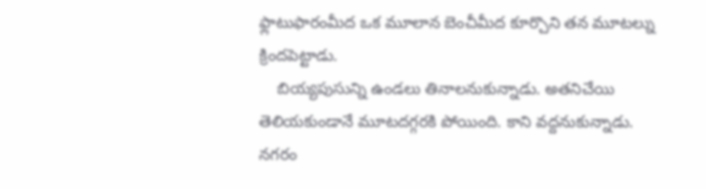ఫ్లాటుఫారంమీద ఒక మూలాన బెంచీమీద కూర్చొని తన మూటల్ను క్రిందపెట్టాడు.
    బియ్యపుసున్ని ఉండలు తినాలనుకున్నాడు. అతనిచేయి తెలియకుండానే మూటదగ్గరకి పోయింది. కాని వద్దనుకున్నాడు. నగరం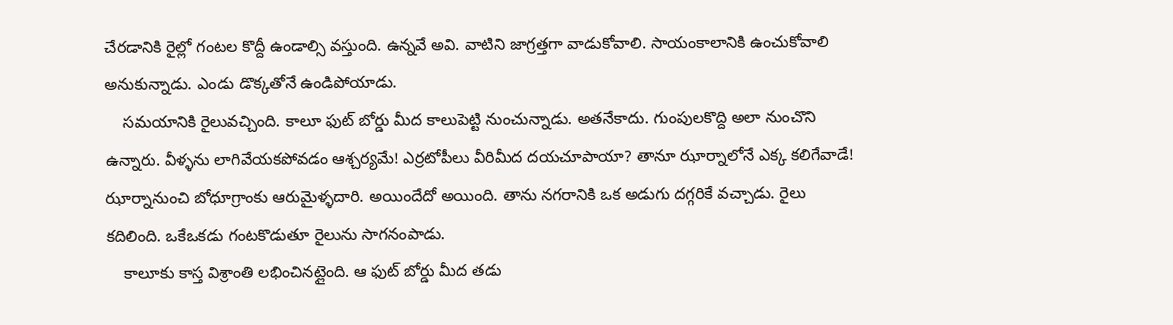చేరడానికి రైల్లో గంటల కొద్దీ ఉండాల్సి వస్తుంది. ఉన్నవే అవి. వాటిని జాగ్రత్తగా వాడుకోవాలి. సాయంకాలానికి ఉంచుకోవాలి అనుకున్నాడు. ఎండు డొక్కతోనే ఉండిపోయాడు.
    సమయానికి రైలువచ్చింది. కాలూ ఫుట్ బోర్డు మీద కాలుపెట్టి నుంచున్నాడు. అతనేకాదు. గుంపులకొద్ది అలా నుంచొని ఉన్నారు. వీళ్ళను లాగివేయకపోవడం ఆశ్చర్యమే! ఎర్రటోపీలు వీరిమీద దయచూపాయా? తానూ ఝార్నాలోనే ఎక్క కలిగేవాడే! ఝార్నానుంచి బోధూగ్రాంకు ఆరుమైళ్ళదారి. అయిందేదో అయింది. తాను నగరానికి ఒక అడుగు దగ్గరికే వచ్చాడు. రైలు కదిలింది. ఒకేఒకడు గంటకొడుతూ రైలును సాగనంపాడు.
    కాలూకు కాస్త విశ్రాంతి లభించినట్లైంది. ఆ ఫుట్ బోర్డు మీద తడు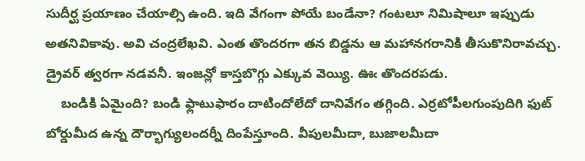సుదీర్ఘ ప్రయాణం చేయాల్సి ఉంది. ఇది వేగంగా పోయే బండేనా? గంటలూ నిమిషాలూ ఇప్పుడు అతనివికావు. అవి చంద్రలేఖవి. ఎంత తొందరగా తన బిడ్డను ఆ మహానగరానికి తీసుకొనిరావచ్చు. డ్రైవర్ త్వరగా నడవనీ. ఇంజన్లో కాస్తబొగ్గు ఎక్కువ వెయ్యి. ఊఁ తొందరపడు.
    బండికి ఏమైంది? బండి ఫ్లాటుఫారం దాటిందోలేదో దానివేగం తగ్గింది. ఎర్రటోపీలగుంపుదిగి ఫుట్ బోర్డుమీద ఉన్న దౌర్భాగ్యులందర్నీ దింపేస్తూంది. వీపులమీదా, బుజాలమీదా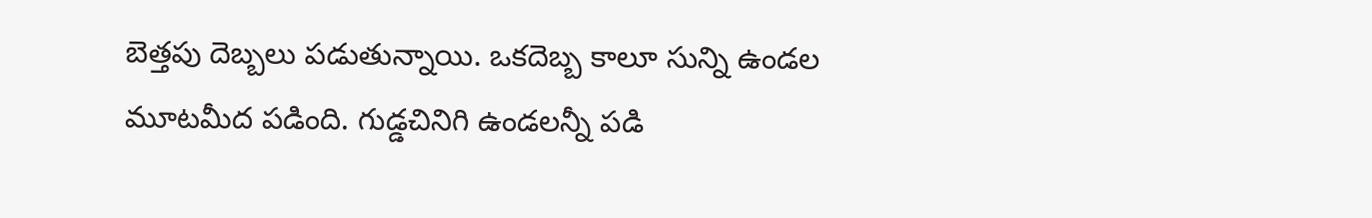బెత్తపు దెబ్బలు పడుతున్నాయి. ఒకదెబ్బ కాలూ సున్ని ఉండల మూటమీద పడింది. గుడ్డచినిగి ఉండలన్నీ పడి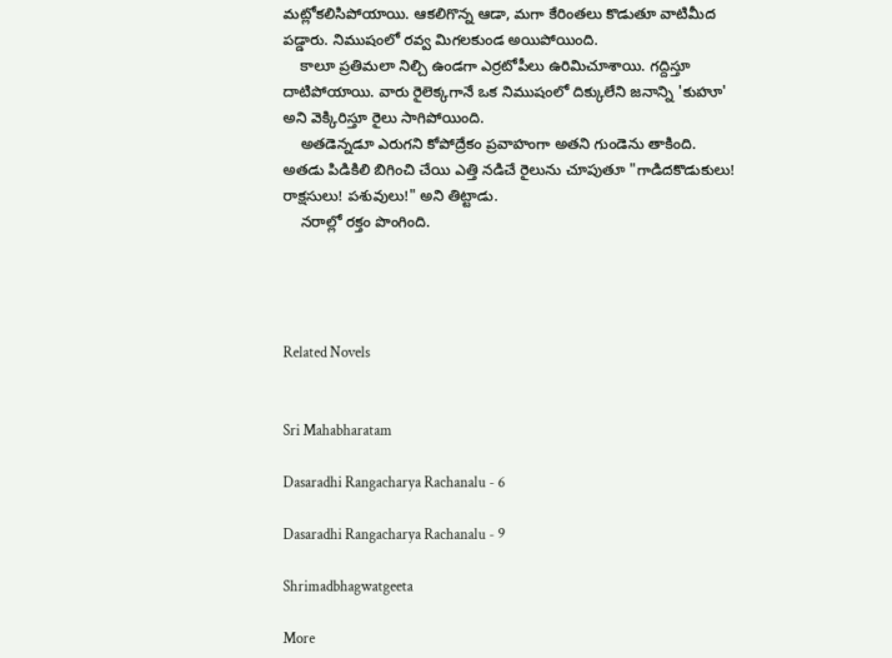మట్లోకలిసిపోయాయి. ఆకలిగొన్న ఆడా, మగా కేరింతలు కొడుతూ వాటిమీద పడ్డారు. నిముషంలో రవ్వ మిగలకుండ అయిపోయింది.
    కాలూ ప్రతిమలా నిల్చి ఉండగా ఎర్రటోపీలు ఉరిమిచూశాయి. గద్దిస్తూ దాటిపోయాయి. వారు రైలెక్కగానే ఒక నిముషంలో దిక్కులేని జనాన్ని 'కుహూ' అని వెక్కిరిస్తూ రైలు సాగిపోయింది.
    అతడెన్నడూ ఎరుగని కోపోద్రేకం ప్రవాహంగా అతని గుండెను తాకింది. అతడు పిడికిలి బిగించి చేయి ఎత్తి నడిచే రైలును చూపుతూ "గాడిదకొడుకులు! రాక్షసులు! పశువులు!" అని తిట్టాడు.
    నరాల్లో రక్తం పొంగింది.




Related Novels


Sri Mahabharatam

Dasaradhi Rangacharya Rachanalu - 6

Dasaradhi Rangacharya Rachanalu - 9

Shrimadbhagwatgeeta

More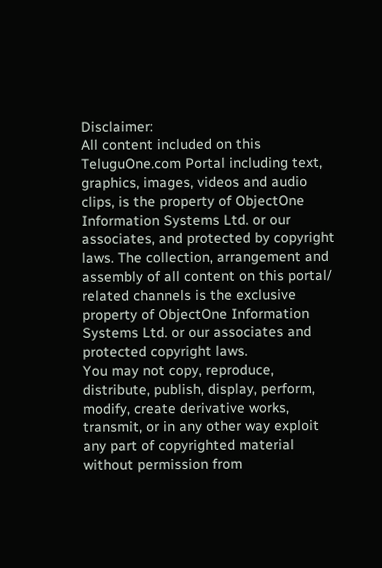Disclaimer:
All content included on this TeluguOne.com Portal including text, graphics, images, videos and audio clips, is the property of ObjectOne Information Systems Ltd. or our associates, and protected by copyright laws. The collection, arrangement and assembly of all content on this portal/ related channels is the exclusive property of ObjectOne Information Systems Ltd. or our associates and protected copyright laws.
You may not copy, reproduce, distribute, publish, display, perform, modify, create derivative works, transmit, or in any other way exploit any part of copyrighted material without permission from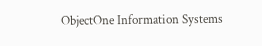ObjectOne Information Systems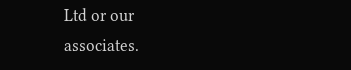Ltd or our associates.